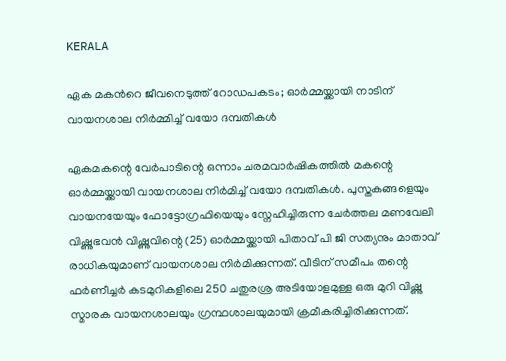KERALA

ഏക മകന്‍റെ ജീവനെടുത്ത് റോഡപകടം; ഓർമ്മയ്ക്കായി നാടിന് വായനശാല നിർമ്മിച്ച് വയോ ദമ്പതികൾ

ഏകമകന്റെ വേർപാടിന്റെ ഒന്നാം ചരമവാർഷികത്തില്‍ മകന്റെ ഓർമ്മയ്ക്കായി വായനശാല നിർമിച്ച് വയോ ദമ്പതികൾ. പുസ്തകങ്ങളെയും വായനയേയും ഫോട്ടോഗ്രഫിയെയും സ്നേഹിച്ചിരുന്ന ചേർത്തല മണവേലി വിഷ്ണുഭവൻ വിഷ്ണുവിന്റെ (25) ഓർമ്മയ്ക്കായി പിതാവ് പി ജി സത്യനും മാതാവ് രാധികയുമാണ് വായനശാല നിര്‍മിക്കുന്നത്. വീടിന് സമീപം തന്റെ ഫർണീച്ചർ കടമുറികളിലെ 250 ചതുരശ്ര അടിയോളമുള്ള ഒരു മുറി വിഷ്ണു സ്മാരക വായനശാലയും ഗ്രന്ഥശാലയുമായി ക്രമീകരിച്ചിരിക്കുന്നത്.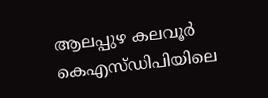ആലപ്പുഴ കലവൂർ കെഎസ്ഡിപിയിലെ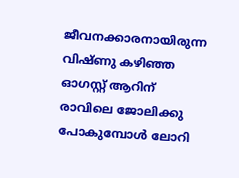ജീവനക്കാരനായിരുന്ന വിഷ്ണു കഴിഞ്ഞ ഓഗസ്റ്റ് ആറിന് രാവിലെ ജോലിക്കു പോകുമ്പോൾ ലോറി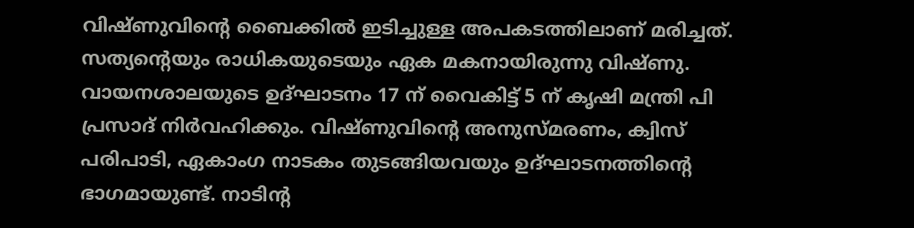വിഷ്ണുവിന്റെ ബൈക്കിൽ ഇടിച്ചുള്ള അപകടത്തിലാണ് മരിച്ചത്. സത്യന്റെയും രാധികയുടെയും ഏക മകനായിരുന്നു വിഷ്ണു. വായനശാലയുടെ ഉദ്ഘാടനം 17 ന് വൈകിട്ട് 5 ന് കൃഷി മന്ത്രി പി പ്രസാദ് നിർവഹിക്കും. വിഷ്ണുവിന്റെ അനുസ്മരണം, ക്വിസ് പരിപാടി, ഏകാംഗ നാടകം തുടങ്ങിയവയും ഉദ്ഘാടനത്തിന്റെ ഭാഗമായുണ്ട്. നാടിന്റ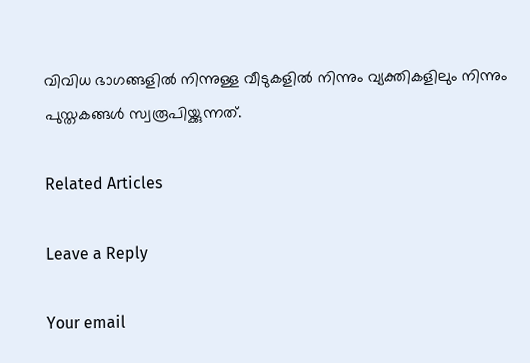വിവിധ ഭാഗങ്ങളിൽ നിന്നുള്ള വീടുകളിൽ നിന്നും വ്യക്തികളിലും നിന്നും പുസ്തകങ്ങൾ സ്വരൂപിയ്ക്കുന്നത്.

Related Articles

Leave a Reply

Your email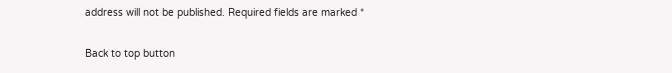address will not be published. Required fields are marked *

Back to top button